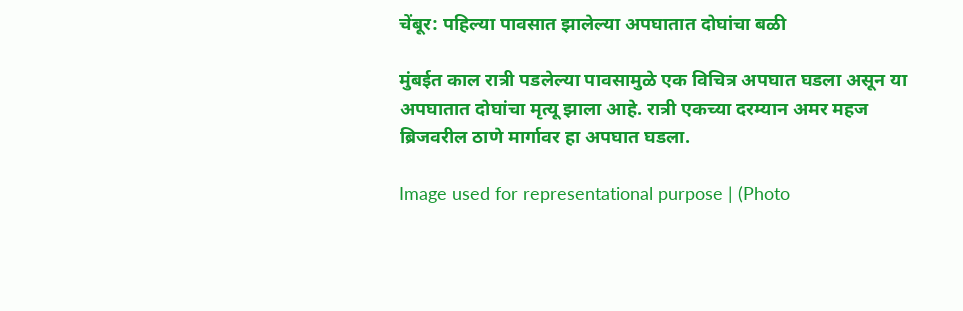चेंबूर: पहिल्या पावसात झालेल्या अपघातात दोघांचा बळी

मुंबईत काल रात्री पडलेल्या पावसामुळे एक विचित्र अपघात घडला असून या अपघातात दोघांचा मृत्यू झाला आहे. रात्री एकच्या दरम्यान अमर महज ब्रिजवरील ठाणे मार्गावर हा अपघात घडला.

Image used for representational purpose | (Photo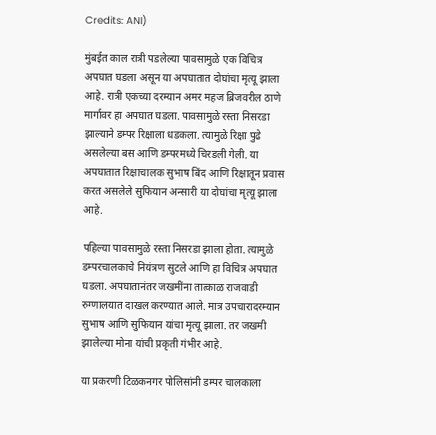Credits: ANI)

मुंबईत काल रात्री पडलेल्या पावसामुळे एक विचित्र अपघात घडला असून या अपघातात दोघांचा मृत्यू झाला आहे. रात्री एकच्या दरम्यान अमर महज ब्रिजवरील ठाणे मार्गावर हा अपघात घडला. पावसामुळे रस्ता निसरडा झाल्याने डम्पर रिक्षाला धडकला. त्यामुळे रिक्षा पुढे असलेल्या बस आणि डम्परमध्ये चिरडली गेली. या अपघातात रिक्षाचालक सुभाष बिंद आणि रिक्षातून प्रवास करत असलेले सुफियान अन्सारी या दोघांचा मृत्यू झाला आहे.

पहिल्या पावसामुळे रस्ता निसरडा झाला होता. त्यामुळे डम्परचालकाचे नियंत्रण सुटले आणि हा विचित्र अपघात घडला. अपघातानंतर जखमींना तात्काळ राजवाडी रुग्णालयात दाखल करण्यात आले. मात्र उपचारादरम्यान सुभाष आणि सुफियान यांचा मृत्यू झाला. तर जखमी झालेल्या मोना यांची प्रकृती गंभीर आहे.

या प्रकरणी टिळकनगर पोलिसांनी डम्पर चालकाला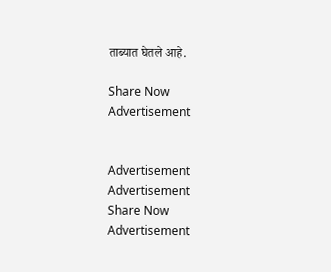ताब्यात घेतले आहे.

Share Now
Advertisement


Advertisement
Advertisement
Share Now
Advertisement